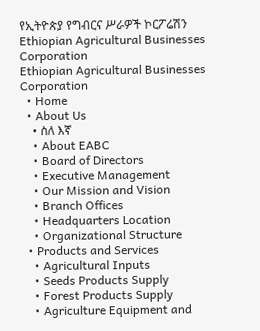የኢትዮጵያ የግብርና ሥራዎች ኮርፖሬሽን Ethiopian Agricultural Businesses Corporation
Ethiopian Agricultural Businesses Corporation
  • Home
  • About Us
    • ስለ እኛ
    • About EABC
    • Board of Directors
    • Executive Management
    • Our Mission and Vision
    • Branch Offices
    • Headquarters Location
    • Organizational Structure
  • Products and Services
    • Agricultural Inputs
    • Seeds Products Supply
    • Forest Products Supply
    • Agriculture Equipment and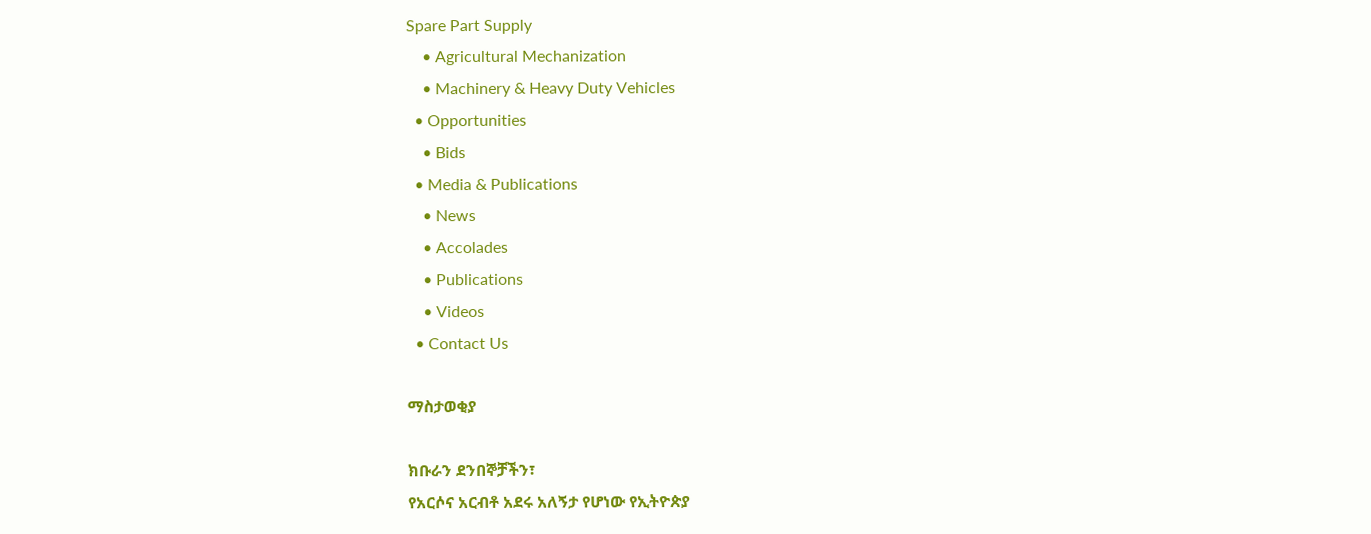Spare Part Supply
    • Agricultural Mechanization
    • Machinery & Heavy Duty Vehicles
  • Opportunities
    • Bids
  • Media & Publications
    • News
    • Accolades
    • Publications
    • Videos
  • Contact Us

ማስታወቂያ

ክቡራን ደንበኞቻችን፣
የአርሶና አርብቶ አደሩ አለኝታ የሆነው የኢትዮጵያ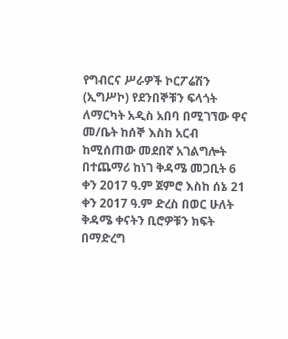የግብርና ሥራዎች ኮርፖሬሽን (ኢግሥኮ) የደንበኞቹን ፍላጎት ለማርካት አዲስ አበባ በሚገኘው ዋና መ/ቤት ከሰኞ እስከ አርብ ከሚሰጠው መደበኛ አገልግሎት በተጨማሪ ከነገ ቅዳሜ መጋቢት 6 ቀን 2017 ዓ.ም ጀምሮ እስከ ሰኔ 21 ቀን 2017 ዓ.ም ድረስ በወር ሁለት ቅዳሜ ቀናትን ቢሮዎቹን ክፍት በማድረግ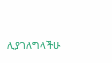ሊያገለግላችሁ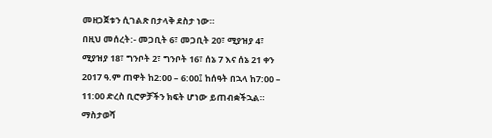መዘጋጀቱን ሲገልጽ በታላቅ ደስታ ነው።
በዚህ መሰረት:- መጋቢት 6፣ መጋቢት 20፣ ሚያዝያ 4፣ ሚያዝያ 18፣ ግንቦት 2፣ ግንቦት 16፣ ሰኔ 7 እና ሰኔ 21 ቀን 2017 ዓ.ም ጠዋት ከ2:00 – 6:00፤ ከሰዓት በኋላ ከ7:00 – 11:00 ድረስ ቢሮዎቻችን ክፍት ሆነው ይጠብቋችኋል።
ማስታወሻ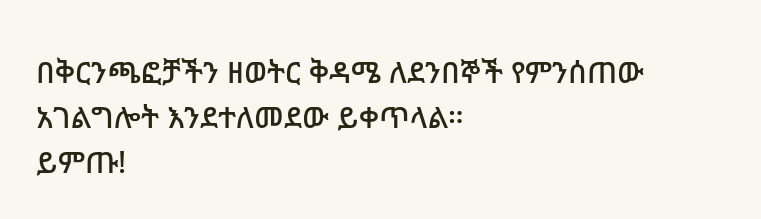በቅርንጫፎቻችን ዘወትር ቅዳሜ ለደንበኞች የምንሰጠው አገልግሎት እንደተለመደው ይቀጥላል።
ይምጡ!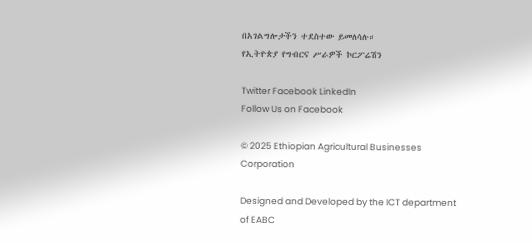በአገልግሎታችን ተደስተው ይመለሳሉ።
የኢትዮጵያ የግብርና ሥራዎች ኮርፖሬሽን

Twitter Facebook LinkedIn
Follow Us on Facebook

© 2025 Ethiopian Agricultural Businesses Corporation

Designed and Developed by the ICT department of EABC